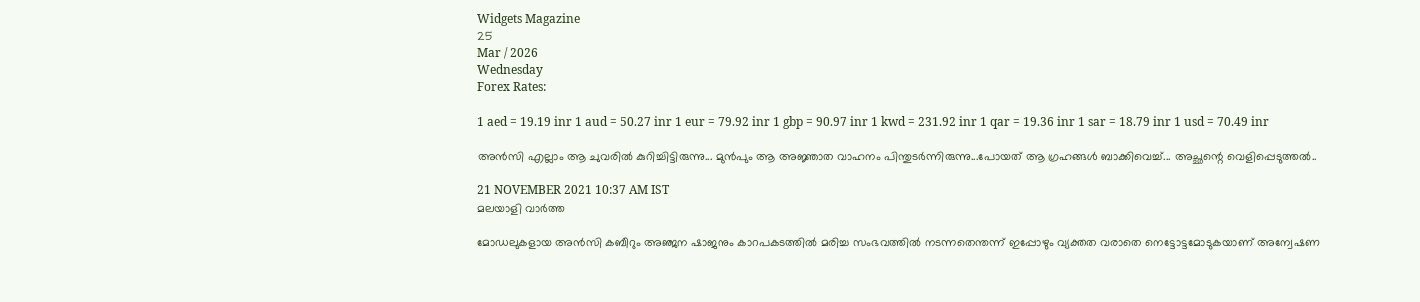Widgets Magazine
25
Mar / 2026
Wednesday
Forex Rates:

1 aed = 19.19 inr 1 aud = 50.27 inr 1 eur = 79.92 inr 1 gbp = 90.97 inr 1 kwd = 231.92 inr 1 qar = 19.36 inr 1 sar = 18.79 inr 1 usd = 70.49 inr

അൻസി എല്ലാം ആ ചുവരിൽ കുറിച്ചിട്ടിരുന്നു... മുൻപും ആ അജ്ഞാത വാഹനം പിന്തുടർന്നിരുന്നു...പോയത് ആ ഗ്രഹങ്ങൾ ബാക്കിവെച്ച്... അച്ഛന്റെ വെളിപ്പെടുത്തൽ..

21 NOVEMBER 2021 10:37 AM IST
മലയാളി വാര്‍ത്ത

മോഡലുകളായ അൻസി കബീറും അഞ്ജന ഷാജനും കാറപകടത്തിൽ മരിച്ച സംഭവത്തിൽ നടന്നതെന്തന്ന് ഇപ്പോഴും വ്യക്തത വരാതെ നെട്ടോട്ടമോടുകയാണ് അന്വേഷണ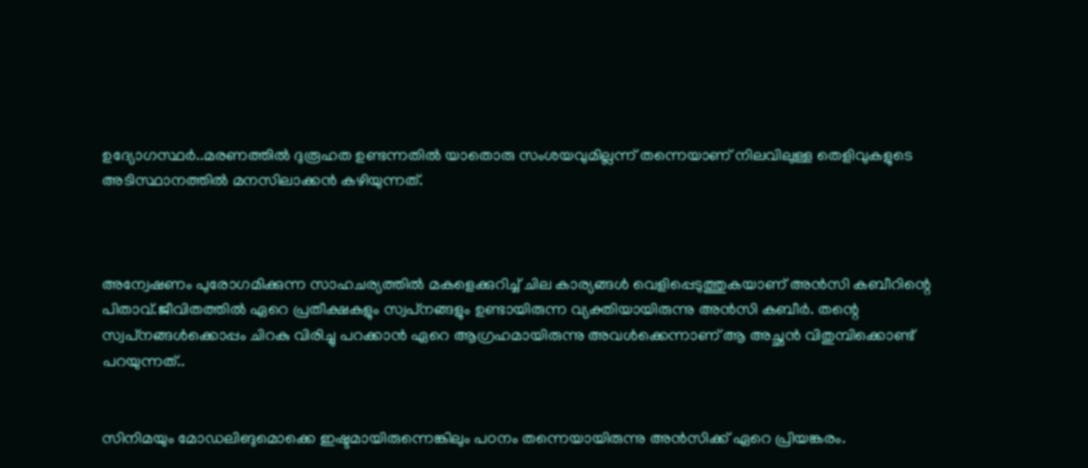ഉദ്യോഗസ്ഥർ..മരണത്തിൽ ദുരൂഹത ഉണ്ടന്നതിൽ യാതൊരു സംശയവുമില്ലന്ന് തന്നെയാണ് നിലവിലുള്ള തെളിവുകളുടെ അടിസ്ഥാനത്തിൽ മനസിലാക്കൻ കഴിയുന്നത്.



അന്വേഷണം പുരോഗമിക്കുന്ന സാഹചര്യത്തിൽ മകളെക്കുറിച്ച് ചില കാര്യങ്ങൾ വെളിപ്പെടുത്തുകയാണ് അൻസി കബീറിന്റെ പിതാവ്.ജീവിതത്തിൽ ഏറെ പ്രതീക്ഷകളും സ്വപ്‌നങ്ങളും ഉണ്ടായിരുന്ന വ്യക്തിയായിരുന്നു അൻസി കബീർ. തന്റെ സ്വപ്‌നങ്ങൾക്കൊപ്പം ചിറകു വിരിച്ചു പറക്കാൻ ഏറെ ആഗ്രഹമായിരുന്നു അവൾക്കെന്നാണ് ആ അച്ഛൻ വിതുമ്പിക്കൊണ്ട് പറയുന്നത്..


സിനിമയും മോഡലിങുമൊക്കെ ഇഷ്ടമായിരുന്നെങ്കിലും പഠനം തന്നെയായിരുന്നു അൻസിക്ക് ഏറെ പ്രിയങ്കരം.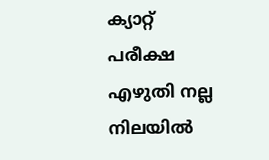ക്യാറ്റ് പരീക്ഷ എഴുതി നല്ല നിലയിൽ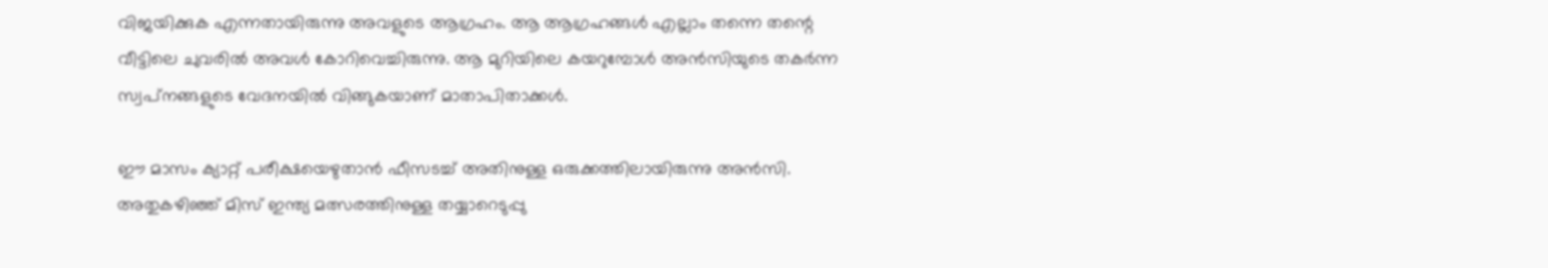വിജയിക്കുക എന്നതായിരുന്നു അവളുടെ ആഗ്രഹം. ആ ആഗ്രഹങ്ങൾ എല്ലാം തന്നെ തന്റെ വീട്ടിലെ ചുവരിൽ അവൾ കോറിവെച്ചിരുന്നു. ആ മുറിയിലെ കയറുമ്പോൾ അൻസിയുടെ തകർന്ന സ്വപ്‌നങ്ങളുടെ വേദനയിൽ വിങ്ങുകയാണ് മാതാപിതാക്കൾ.

ഈ മാസം ക്യാറ്റ് പരീക്ഷയെഴുതാൻ ഫീസടച്ച് അതിനുള്ള ഒരുക്കത്തിലായിരുന്നു അൻസി. അതുകഴിഞ്ഞ് മിസ് ഇന്ത്യ മത്സരത്തിനുള്ള തയ്യാറെടുപ്പു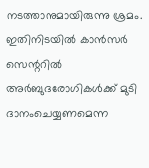നടത്താനുമായിരുന്നു ശ്രമം. ഇതിനിടയിൽ കാൻസർ സെന്ററിൽ അർബുദരോഗികൾക്ക് മുടി ദാനംചെയ്യണമെന്ന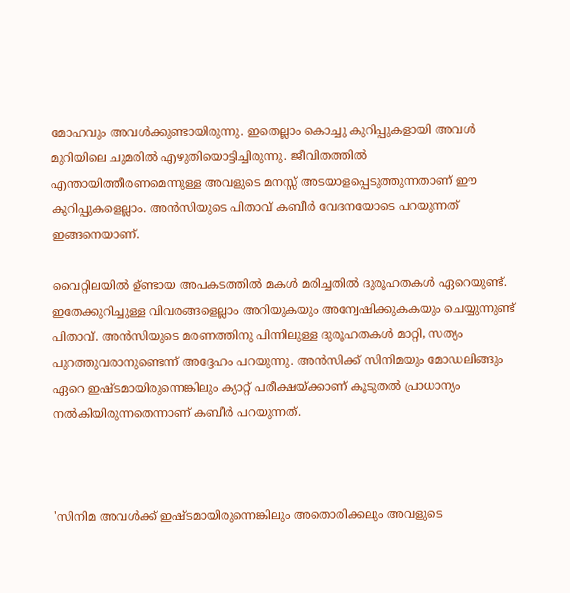മോഹവും അവൾക്കുണ്ടായിരുന്നു. ഇതെല്ലാം കൊച്ചു കുറിപ്പുകളായി അവൾ മുറിയിലെ ചുമരിൽ എഴുതിയൊട്ടിച്ചിരുന്നു. ജീവിതത്തിൽ എന്തായിത്തീരണമെന്നുള്ള അവളുടെ മനസ്സ് അടയാളപ്പെടുത്തുന്നതാണ് ഈ കുറിപ്പുകളെല്ലാം. അൻസിയുടെ പിതാവ് കബീർ വേദനയോടെ പറയുന്നത് ഇങ്ങനെയാണ്.

വൈറ്റിലയിൽ ഉ്ണ്ടായ അപകടത്തിൽ മകൾ മരിച്ചതിൽ ദുരൂഹതകൾ ഏറെയുണ്ട്. ഇതേക്കുറിച്ചുള്ള വിവരങ്ങളെല്ലാം അറിയുകയും അന്വേഷിക്കുകകയും ചെയ്യുന്നുണ്ട് പിതാവ്. അൻസിയുടെ മരണത്തിനു പിന്നിലുള്ള ദുരൂഹതകൾ മാറ്റി, സത്യം പുറത്തുവരാനുണ്ടെന്ന് അദ്ദേഹം പറയുന്നു. അൻസിക്ക് സിനിമയും മോഡലിങ്ങും ഏറെ ഇഷ്ടമായിരുന്നെങ്കിലും ക്യാറ്റ് പരീക്ഷയ്ക്കാണ് കൂടുതൽ പ്രാധാന്യം നൽകിയിരുന്നതെന്നാണ് കബീർ പറയുന്നത്.



'സിനിമ അവൾക്ക് ഇഷ്ടമായിരുന്നെങ്കിലും അതൊരിക്കലും അവളുടെ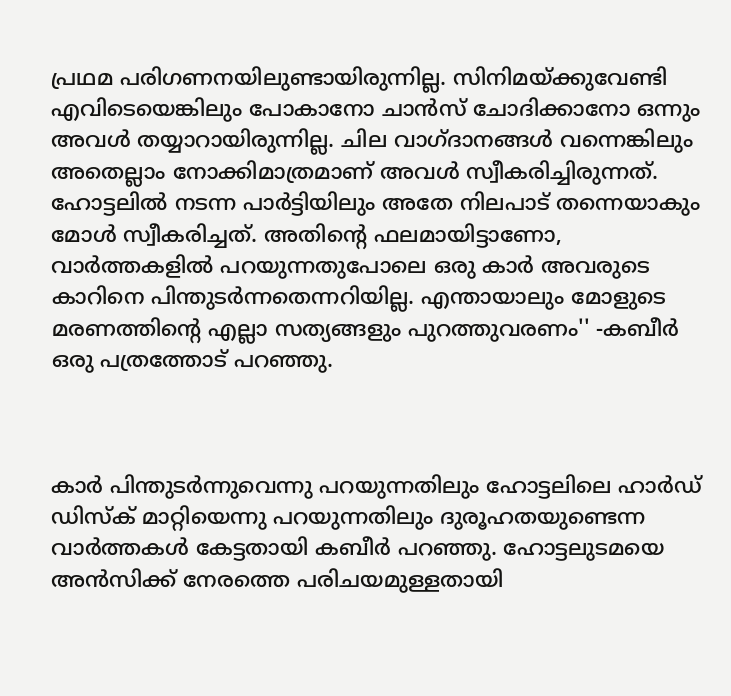പ്രഥമ പരിഗണനയിലുണ്ടായിരുന്നില്ല. സിനിമയ്ക്കുവേണ്ടി എവിടെയെങ്കിലും പോകാനോ ചാൻസ് ചോദിക്കാനോ ഒന്നും അവൾ തയ്യാറായിരുന്നില്ല. ചില വാഗ്ദാനങ്ങൾ വന്നെങ്കിലും അതെല്ലാം നോക്കിമാത്രമാണ് അവൾ സ്വീകരിച്ചിരുന്നത്. ഹോട്ടലിൽ നടന്ന പാർട്ടിയിലും അതേ നിലപാട് തന്നെയാകും മോൾ സ്വീകരിച്ചത്. അതിന്റെ ഫലമായിട്ടാണോ, വാർത്തകളിൽ പറയുന്നതുപോലെ ഒരു കാർ അവരുടെ കാറിനെ പിന്തുടർന്നതെന്നറിയില്ല. എന്തായാലും മോളുടെ മരണത്തിന്റെ എല്ലാ സത്യങ്ങളും പുറത്തുവരണം'' -കബീർ ഒരു പത്രത്തോട് പറഞ്ഞു.



കാർ പിന്തുടർന്നുവെന്നു പറയുന്നതിലും ഹോട്ടലിലെ ഹാർഡ് ഡിസ്‌ക് മാറ്റിയെന്നു പറയുന്നതിലും ദുരൂഹതയുണ്ടെന്ന വാർത്തകൾ കേട്ടതായി കബീർ പറഞ്ഞു. ഹോട്ടലുടമയെ അൻസിക്ക് നേരത്തെ പരിചയമുള്ളതായി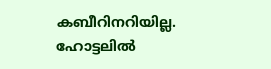കബീറിനറിയില്ല. ഹോട്ടലിൽ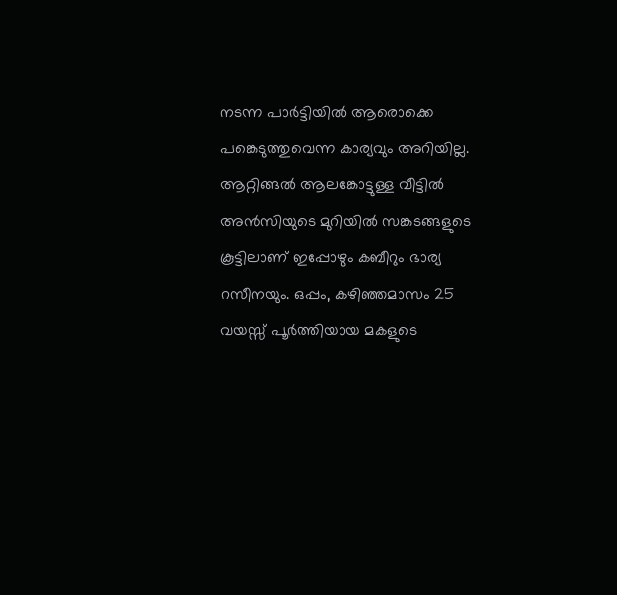നടന്ന പാർട്ടിയിൽ ആരൊക്കെ പങ്കെടുത്തുവെന്ന കാര്യവും അറിയില്ല. ആറ്റിങ്ങൽ ആലങ്കോട്ടുള്ള വീട്ടിൽ അൻസിയുടെ മുറിയിൽ സങ്കടങ്ങളുടെ കൂട്ടിലാണ് ഇപ്പോഴും കബീറും ഭാര്യ റസീനയും. ഒപ്പം, കഴിഞ്ഞമാസം 25 വയസ്സ് പൂർത്തിയായ മകളുടെ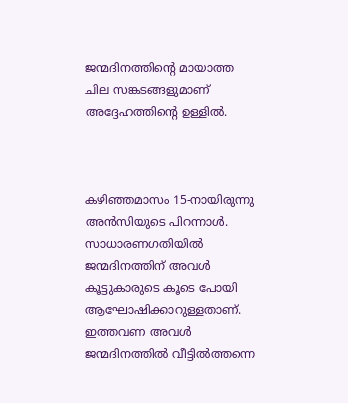ജന്മദിനത്തിന്റെ മായാത്ത ചില സങ്കടങ്ങളുമാണ് അദ്ദേഹത്തിന്റെ ഉള്ളിൽ.



കഴിഞ്ഞമാസം 15-നായിരുന്നു അൻസിയുടെ പിറന്നാൾ. സാധാരണഗതിയിൽ ജന്മദിനത്തിന് അവൾ കൂട്ടുകാരുടെ കൂടെ പോയി ആഘോഷിക്കാറുള്ളതാണ്. ഇത്തവണ അവൾ ജന്മദിനത്തിൽ വീട്ടിൽത്തന്നെ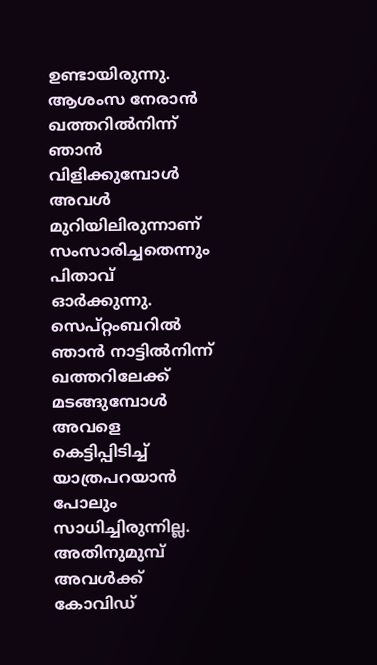ഉണ്ടായിരുന്നു. ആശംസ നേരാൻ ഖത്തറിൽനിന്ന് ഞാൻ വിളിക്കുമ്പോൾ അവൾ മുറിയിലിരുന്നാണ് സംസാരിച്ചതെന്നും പിതാവ് ഓർക്കുന്നു. സെപ്റ്റംബറിൽ ഞാൻ നാട്ടിൽനിന്ന് ഖത്തറിലേക്ക് മടങ്ങുമ്പോൾ അവളെ കെട്ടിപ്പിടിച്ച് യാത്രപറയാൻ പോലും സാധിച്ചിരുന്നില്ല. അതിനുമുമ്പ് അവൾക്ക് കോവിഡ്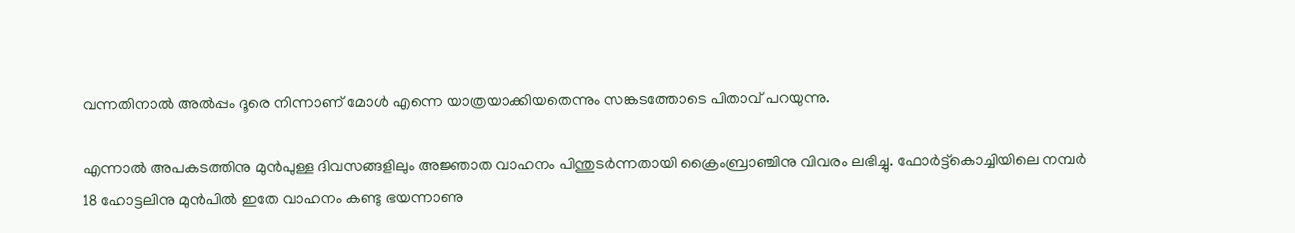വന്നതിനാൽ അൽപ്പം ദൂരെ നിന്നാണ് മോൾ എന്നെ യാത്രയാക്കിയതെന്നും സങ്കടത്തോടെ പിതാവ് പറയുന്നു.

എന്നാൽ അപകടത്തിനു മുന്‍പുള്ള ദിവസങ്ങളിലും അജ്ഞാത വാഹനം പിന്തുടര്‍ന്നതായി ക്രൈംബ്രാഞ്ചിനു വിവരം ലഭിച്ചു. ഫോര്‍ട്ട്‌കൊച്ചിയിലെ നമ്പര്‍ 18 ഹോട്ടലിനു മുന്‍പില്‍ ഇതേ വാഹനം കണ്ടു ഭയന്നാണു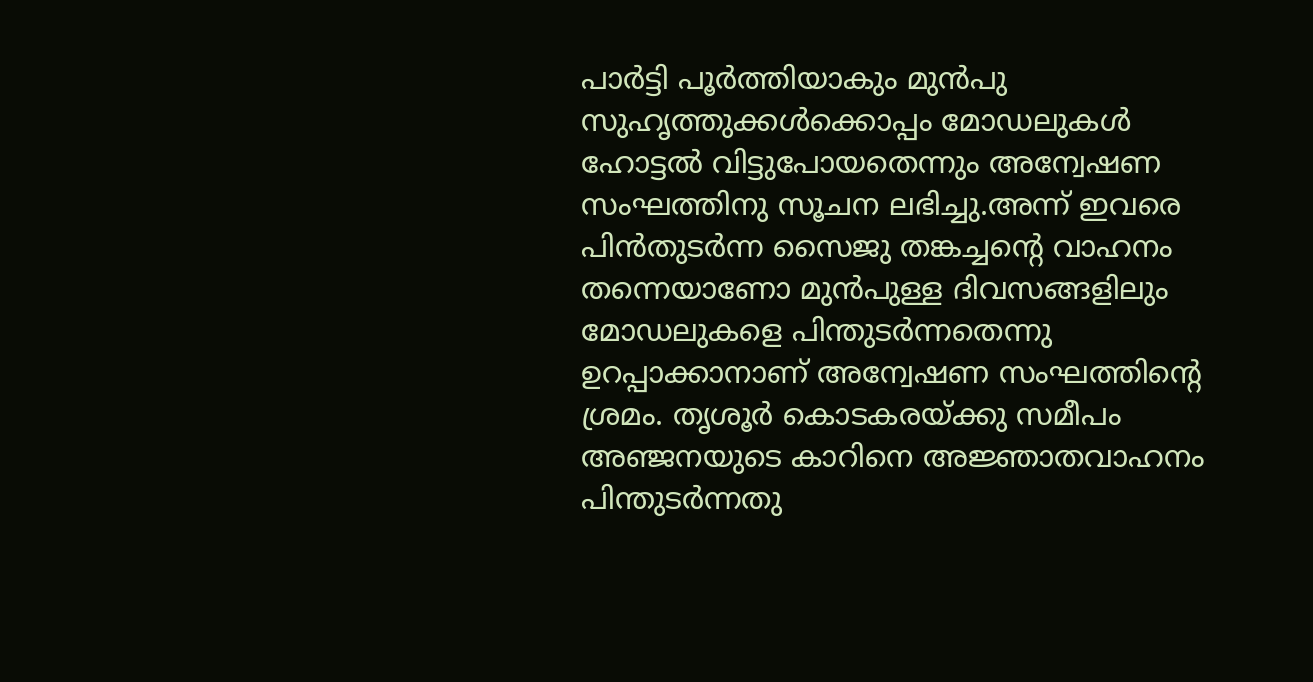പാര്‍ട്ടി പൂര്‍ത്തിയാകും മുന്‍പു സുഹൃത്തുക്കള്‍ക്കൊപ്പം മോഡലുകള്‍ ഹോട്ടല്‍ വിട്ടുപോയതെന്നും അന്വേഷണ സംഘത്തിനു സൂചന ലഭിച്ചു.അന്ന് ഇവരെ പിന്‍തുടര്‍ന്ന സൈജു തങ്കച്ചന്റെ വാഹനം തന്നെയാണോ മുന്‍പുള്ള ദിവസങ്ങളിലും മോഡലുകളെ പിന്തുടര്‍ന്നതെന്നു ഉറപ്പാക്കാനാണ് അന്വേഷണ സംഘത്തിന്റെ ശ്രമം. തൃശൂര്‍ കൊടകരയ്ക്കു സമീപം അഞ്ജനയുടെ കാറിനെ അജ്ഞാതവാഹനം പിന്തുടര്‍ന്നതു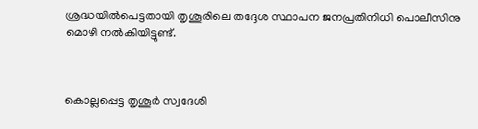ശ്രദ്ധയില്‍പെട്ടതായി തൃശൂരിലെ തദ്ദേശ സ്ഥാപന ജനപ്രതിനിധി പൊലീസിനു മൊഴി നല്‍കിയിട്ടുണ്ട്.



കൊല്ലപ്പെട്ട തൃശൂര്‍ സ്വദേശി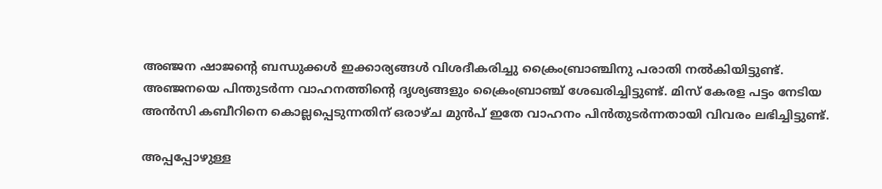അഞ്ജന ഷാജന്റെ ബന്ധുക്കള്‍ ഇക്കാര്യങ്ങള്‍ വിശദീകരിച്ചു ക്രൈംബ്രാഞ്ചിനു പരാതി നല്‍കിയിട്ടുണ്ട്. അഞ്ജനയെ പിന്തുടര്‍ന്ന വാഹനത്തിന്റെ ദൃശ്യങ്ങളും ക്രൈംബ്രാഞ്ച് ശേഖരിച്ചിട്ടുണ്ട്. മിസ് കേരള പട്ടം നേടിയ അന്‍സി കബീറിനെ കൊല്ലപ്പെടുന്നതിന് ഒരാഴ്ച മുന്‍പ് ഇതേ വാഹനം പിന്‍തുടര്‍ന്നതായി വിവരം ലഭിച്ചിട്ടുണ്ട്.

അപ്പപ്പോഴുള്ള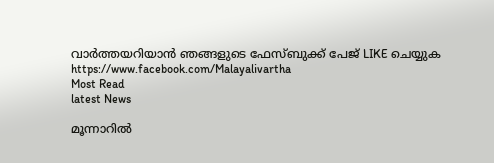വാര്‍ത്തയറിയാന്‍ ഞങ്ങളുടെ ഫേസ്‌ബുക്ക്‌ പേജ് LIKE ചെയ്യുക
https://www.facebook.com/Malayalivartha
Most Read
latest News

മൂന്നാറിൽ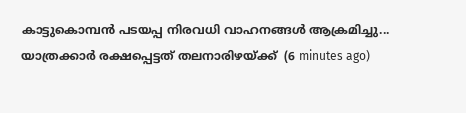കാട്ടുകൊമ്പൻ പടയപ്പ നിരവധി വാഹനങ്ങൾ ആക്രമിച്ചു... യാത്രക്കാർ രക്ഷപ്പെട്ടത് തലനാരിഴയ്ക്ക്  (6 minutes ago)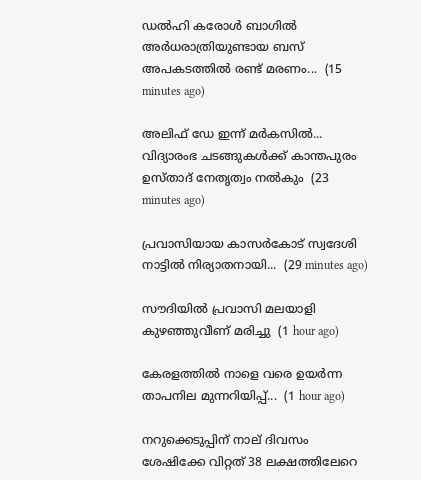ഡൽഹി കരോൾ ബാഗിൽ അർധരാത്രിയുണ്ടായ ബസ് അപകടത്തിൽ രണ്ട് മരണം...  (15 minutes ago)

അലിഫ് ഡേ ഇന്ന് മർകസിൽ... വിദ്യാരംഭ ചടങ്ങുകൾക്ക് കാന്തപുരം ഉസ്താദ് നേതൃത്വം നൽകും  (23 minutes ago)

പ്രവാസിയായ കാസർകോട് സ്വദേശി നാട്ടിൽ നിര്യാതനായി...  (29 minutes ago)

സൗദിയിൽ പ്രവാസി മലയാളി കുഴഞ്ഞുവീണ് മരിച്ചു  (1 hour ago)

കേരളത്തിൽ നാളെ വരെ ഉയർന്ന താപനില മുന്നറിയിപ്പ്...  (1 hour ago)

നറുക്കെടുപ്പിന് നാല് ദിവസം ശേഷിക്കേ വിറ്റത് 38 ലക്ഷത്തിലേറെ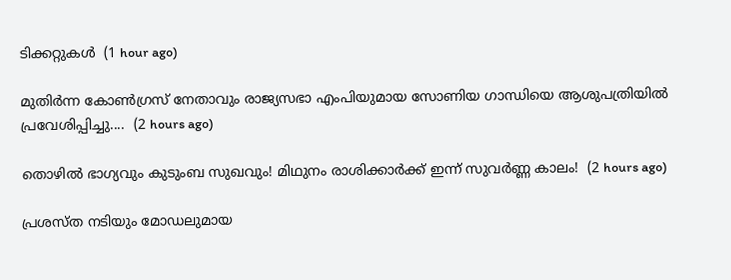ടിക്കറ്റുകൾ  (1 hour ago)

മുതിർന്ന കോൺഗ്രസ് നേതാവും രാജ്യസഭാ എംപിയുമായ സോണിയ ഗാന്ധിയെ ആശുപത്രിയിൽ പ്രവേശിപ്പിച്ചു....  (2 hours ago)

തൊഴിൽ ഭാഗ്യവും കുടുംബ സുഖവും! മിഥുനം രാശിക്കാർക്ക് ഇന്ന് സുവർണ്ണ കാലം!  (2 hours ago)

പ്രശസ്ത നടിയും മോഡലുമായ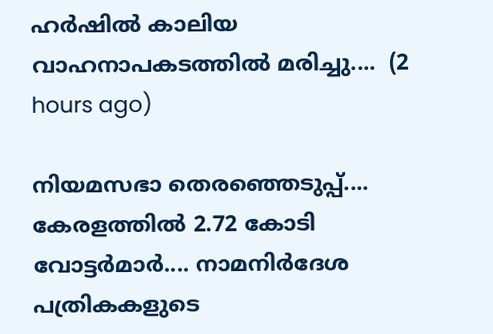ഹർഷിൽ കാലിയ വാഹനാപകടത്തിൽ മരിച്ചു....  (2 hours ago)

നിയമസഭാ തെരഞ്ഞെടുപ്പ്.... കേരളത്തിൽ 2.72 കോടി വോട്ടർമാർ.... നാമനിർദേശ പത്രികകളുടെ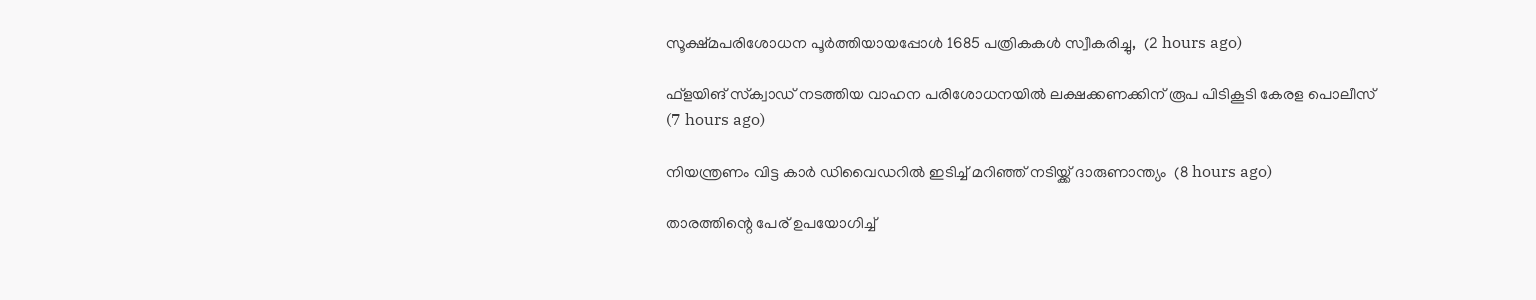സൂക്ഷ്മപരിശോധന പൂർത്തിയായപ്പോൾ 1685 പത്രികകൾ സ്വീകരിച്ചു,  (2 hours ago)

ഫ്‌ളയിങ് സ്‌ക്വാഡ് നടത്തിയ വാഹന പരിശോധനയില്‍ ലക്ഷക്കണക്കിന് രൂപ പിടികൂടി കേരള പൊലീസ്  (7 hours ago)

നിയന്ത്രണം വിട്ട കാര്‍ ഡിവൈഡറില്‍ ഇടിച്ച് മറിഞ്ഞ് നടിയ്ക്ക് ദാരുണാന്ത്യം  (8 hours ago)

താരത്തിന്റെ പേര് ഉപയോഗിച്ച്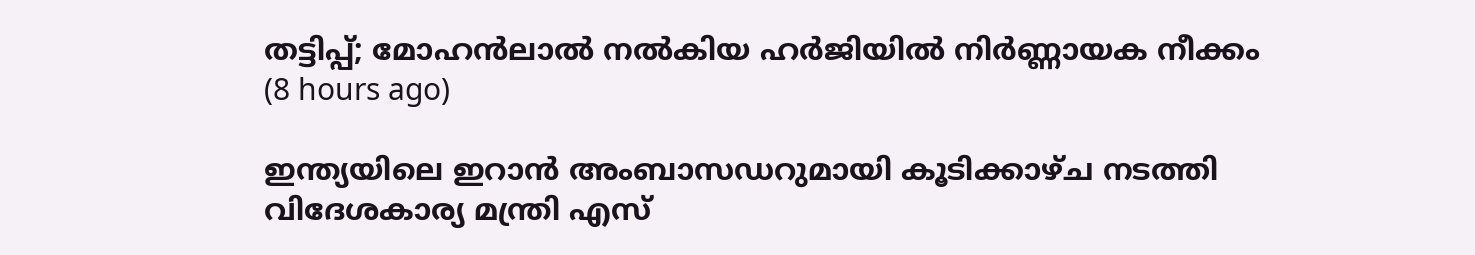തട്ടിപ്പ്; മോഹന്‍ലാല്‍ നല്‍കിയ ഹര്‍ജിയില്‍ നിര്‍ണ്ണായക നീക്കം  (8 hours ago)

ഇന്ത്യയിലെ ഇറാന്‍ അംബാസഡറുമായി കൂടിക്കാഴ്ച നടത്തി വിദേശകാര്യ മന്ത്രി എസ്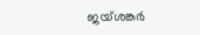ജയ്ശങ്കര്‍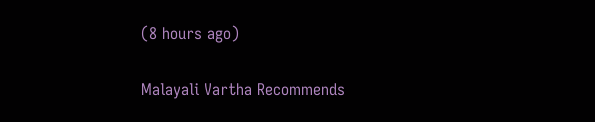(8 hours ago)

Malayali Vartha Recommends